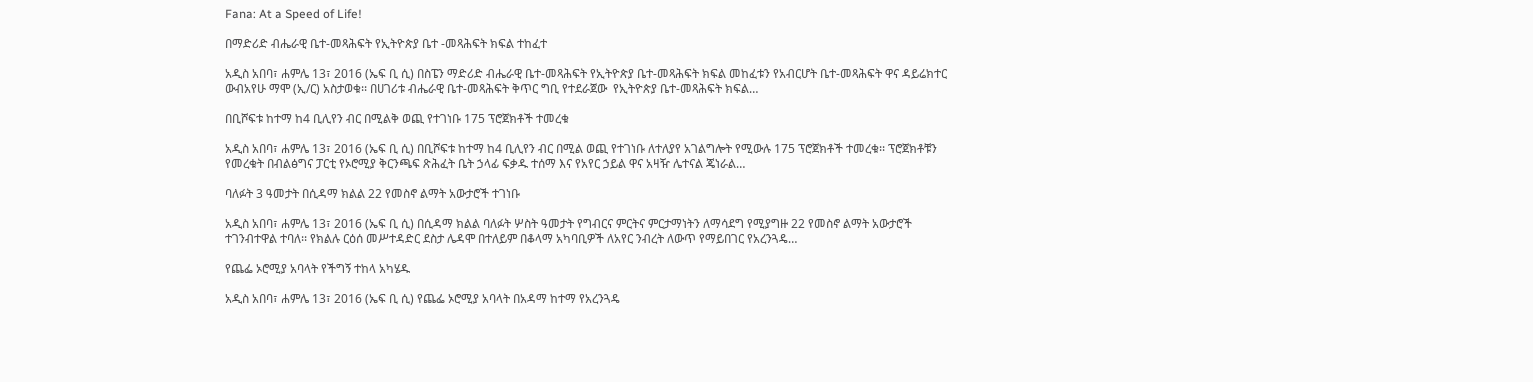Fana: At a Speed of Life!

በማድሪድ ብሔራዊ ቤተ-መጻሕፍት የኢትዮጵያ ቤተ -መጻሕፍት ክፍል ተከፈተ

አዲስ አበባ፣ ሐምሌ 13፣ 2016 (ኤፍ ቢ ሲ) በስፔን ማድሪድ ብሔራዊ ቤተ-መጻሕፍት የኢትዮጵያ ቤተ-መጻሕፍት ክፍል መከፈቱን የአብርሆት ቤተ-መጻሕፍት ዋና ዳይሬክተር  ውብአየሁ ማሞ (ኢ/ር) አስታወቁ፡፡ በሀገሪቱ ብሔራዊ ቤተ-መጻሕፍት ቅጥር ግቢ የተደራጀው  የኢትዮጵያ ቤተ-መጻሕፍት ክፍል…

በቢሾፍቱ ከተማ ከ4 ቢሊየን ብር በሚልቅ ወጪ የተገነቡ 175 ፕሮጀክቶች ተመረቁ

አዲስ አበባ፣ ሐምሌ 13፣ 2016 (ኤፍ ቢ ሲ) በቢሾፍቱ ከተማ ከ4 ቢሊየን ብር በሚል ወጪ የተገነቡ ለተለያየ አገልግሎት የሚውሉ 175 ፕሮጀክቶች ተመረቁ፡፡ ፕሮጀክቶቹን የመረቁት በብልፅግና ፓርቲ የኦሮሚያ ቅርንጫፍ ጽሕፈት ቤት ኃላፊ ፍቃዱ ተሰማ እና የአየር ኃይል ዋና አዛዥ ሌተናል ጄነራል…

ባለፉት 3 ዓመታት በሲዳማ ክልል 22 የመስኖ ልማት አውታሮች ተገነቡ

አዲስ አበባ፣ ሐምሌ 13፣ 2016 (ኤፍ ቢ ሲ) በሲዳማ ክልል ባለፉት ሦስት ዓመታት የግብርና ምርትና ምርታማነትን ለማሳደግ የሚያግዙ 22 የመስኖ ልማት አውታሮች ተገንብተዋል ተባለ፡፡ የክልሉ ርዕሰ መሥተዳድር ደስታ ሌዳሞ በተለይም በቆላማ አካባቢዎች ለአየር ንብረት ለውጥ የማይበገር የአረንጓዴ…

የጨፌ ኦሮሚያ አባላት የችግኝ ተከላ አካሄዱ

አዲስ አበባ፣ ሐምሌ 13፣ 2016 (ኤፍ ቢ ሲ) የጨፌ ኦሮሚያ አባላት በአዳማ ከተማ የአረንጓዴ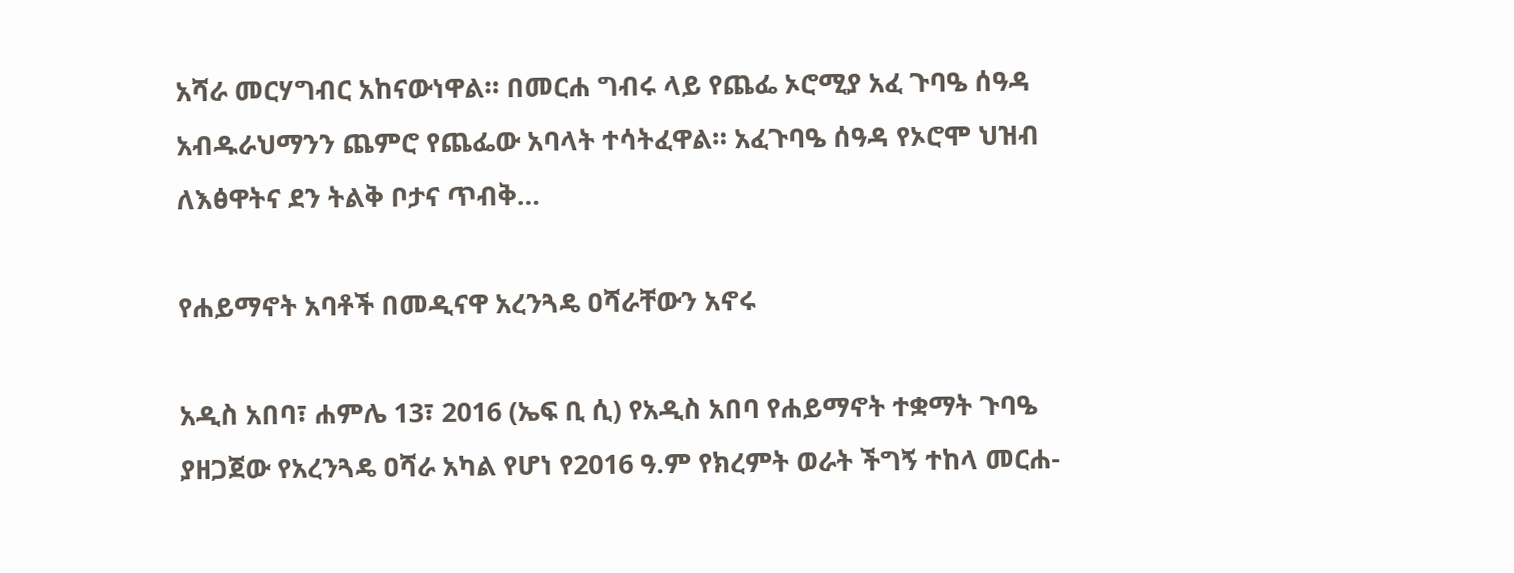አሻራ መርሃግብር አከናውነዋል። በመርሐ ግብሩ ላይ የጨፌ ኦሮሚያ አፈ ጉባዔ ሰዓዳ አብዱራህማንን ጨምሮ የጨፌው አባላት ተሳትፈዋል። አፈጉባዔ ሰዓዳ የኦሮሞ ህዝብ ለእፅዋትና ደን ትልቅ ቦታና ጥብቅ…

የሐይማኖት አባቶች በመዲናዋ አረንጓዴ ዐሻራቸውን አኖሩ

አዲስ አበባ፣ ሐምሌ 13፣ 2016 (ኤፍ ቢ ሲ) የአዲስ አበባ የሐይማኖት ተቋማት ጉባዔ ያዘጋጀው የአረንጓዴ ዐሻራ አካል የሆነ የ2016 ዓ.ም የክረምት ወራት ችግኝ ተከላ መርሐ-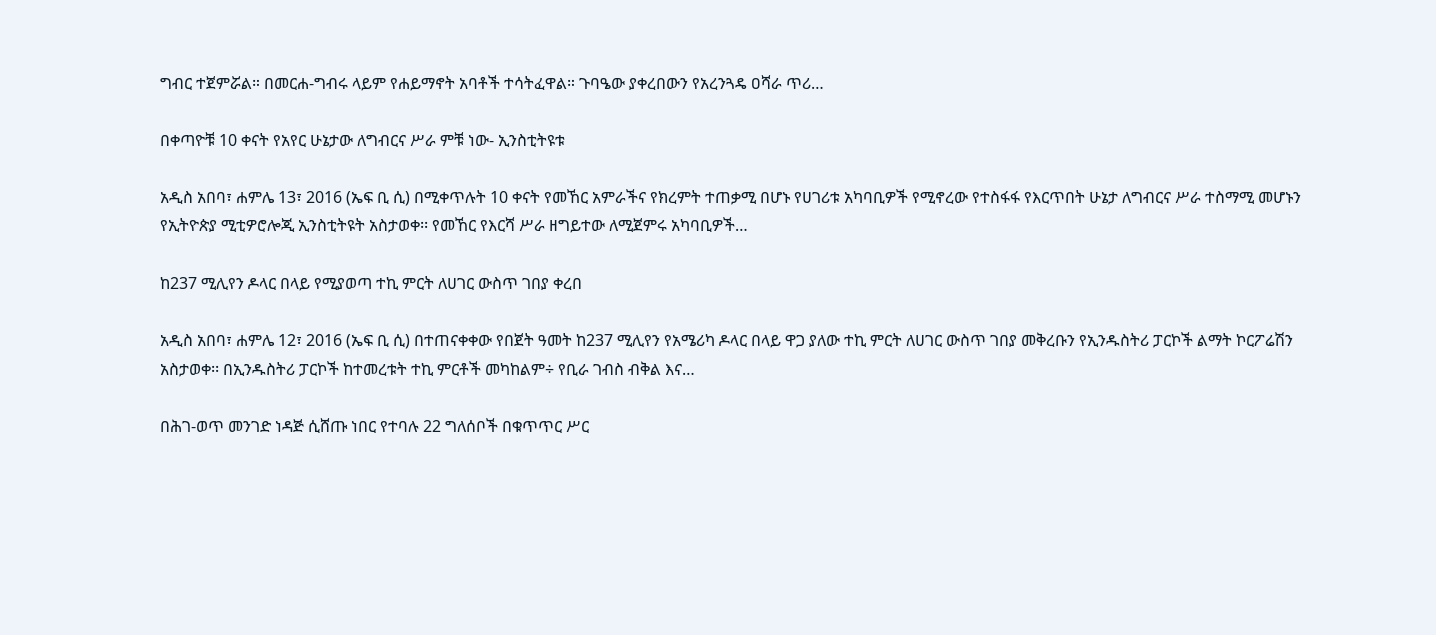ግብር ተጀምሯል። በመርሐ-ግብሩ ላይም የሐይማኖት አባቶች ተሳትፈዋል። ጉባዔው ያቀረበውን የአረንጓዴ ዐሻራ ጥሪ…

በቀጣዮቹ 10 ቀናት የአየር ሁኔታው ለግብርና ሥራ ምቹ ነው- ኢንስቲትዩቱ

አዲስ አበባ፣ ሐምሌ 13፣ 2016 (ኤፍ ቢ ሲ) በሚቀጥሉት 10 ቀናት የመኸር አምራችና የክረምት ተጠቃሚ በሆኑ የሀገሪቱ አካባቢዎች የሚኖረው የተስፋፋ የእርጥበት ሁኔታ ለግብርና ሥራ ተስማሚ መሆኑን የኢትዮጵያ ሚቲዎሮሎጂ ኢንስቲትዩት አስታወቀ፡፡ የመኸር የእርሻ ሥራ ዘግይተው ለሚጀምሩ አካባቢዎች…

ከ237 ሚሊየን ዶላር በላይ የሚያወጣ ተኪ ምርት ለሀገር ውስጥ ገበያ ቀረበ

አዲስ አበባ፣ ሐምሌ 12፣ 2016 (ኤፍ ቢ ሲ) በተጠናቀቀው የበጀት ዓመት ከ237 ሚሊየን የአሜሪካ ዶላር በላይ ዋጋ ያለው ተኪ ምርት ለሀገር ውስጥ ገበያ መቅረቡን የኢንዱስትሪ ፓርኮች ልማት ኮርፖሬሽን አስታወቀ፡፡ በኢንዱስትሪ ፓርኮች ከተመረቱት ተኪ ምርቶች መካከልም÷ የቢራ ገብስ ብቅል እና…

በሕገ-ወጥ መንገድ ነዳጅ ሲሸጡ ነበር የተባሉ 22 ግለሰቦች በቁጥጥር ሥር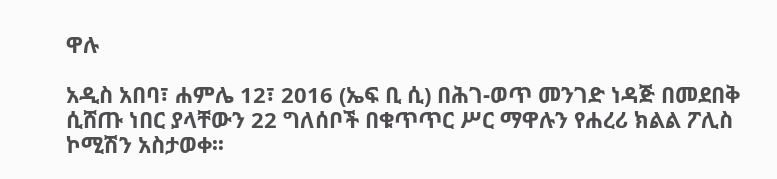ዋሉ

አዲስ አበባ፣ ሐምሌ 12፣ 2016 (ኤፍ ቢ ሲ) በሕገ-ወጥ መንገድ ነዳጅ በመደበቅ ሲሸጡ ነበር ያላቸውን 22 ግለሰቦች በቁጥጥር ሥር ማዋሉን የሐረሪ ክልል ፖሊስ ኮሚሽን አስታወቀ፡፡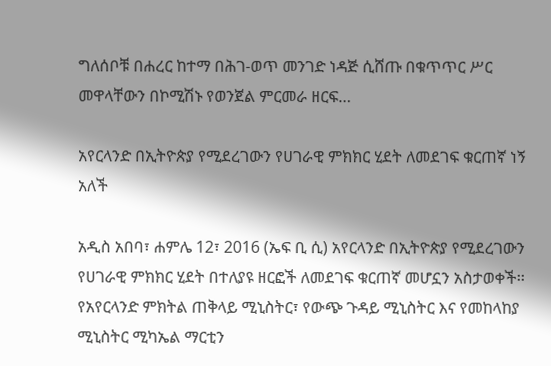ግለሰቦቹ በሐረር ከተማ በሕገ-ወጥ መንገድ ነዳጅ ሲሸጡ በቁጥጥር ሥር መዋላቸውን በኮሚሽኑ የወንጀል ምርመራ ዘርፍ…

አየርላንድ በኢትዮጵያ የሚደረገውን የሀገራዊ ምክክር ሂደት ለመደገፍ ቁርጠኛ ነኝ አለች

አዲስ አበባ፣ ሐምሌ 12፣ 2016 (ኤፍ ቢ ሲ) አየርላንድ በኢትዮጵያ የሚደረገውን የሀገራዊ ምክክር ሂደት በተለያዩ ዘርፎች ለመደገፍ ቁርጠኛ መሆኗን አስታወቀች፡፡ የአየርላንድ ምክትል ጠቅላይ ሚኒስትር፣ የውጭ ጉዳይ ሚኒስትር እና የመከላከያ ሚኒስትር ሚካኤል ማርቲን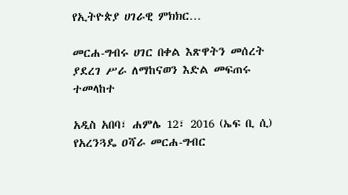የኢትዮጵያ ሀገራዊ ምክክር…

መርሐ-ግብሩ ሀገር በቀል እጽዋትን መሰረት ያደረገ ሥራ ለማከናወን እድል መፍጠሩ ተመላከተ

አዲስ አበባ፣ ሐምሌ 12፣ 2016 (ኤፍ ቢ ሲ) የአረንጓዴ ዐሻራ መርሐ-ግብር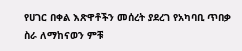የሀገር በቀል እጽዋቶችን መሰረት ያደረገ የአካባቢ ጥበቃ ስራ ለማከናወን ምቹ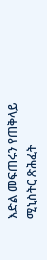እድል መፍጠሩን የጠቅላይ ሚኒስትር ጽሕፈት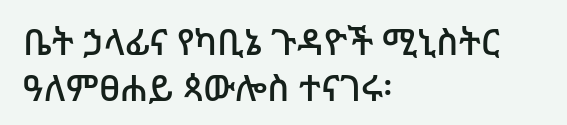ቤት ኃላፊና የካቢኔ ጉዳዮች ሚኒስትር ዓለምፀሐይ ጳውሎስ ተናገሩ፡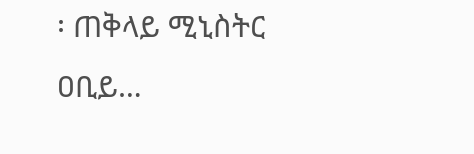፡ ጠቅላይ ሚኒስትር ዐቢይ…